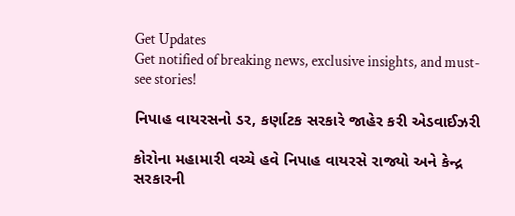Get Updates
Get notified of breaking news, exclusive insights, and must-see stories!

નિપાહ વાયરસનો ડર, કર્ણાટક સરકારે જાહેર કરી એડવાઈઝરી

કોરોના મહામારી વચ્ચે હવે નિપાહ વાયરસે રાજ્યો અને કેન્દ્ર સરકારની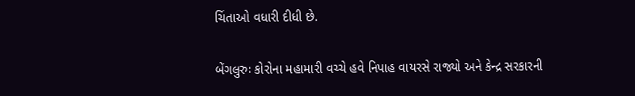ચિંતાઓ વધારી દીધી છે.

બેંગલુરુઃ કોરોના મહામારી વચ્ચે હવે નિપાહ વાયરસે રાજ્યો અને કેન્દ્ર સરકારની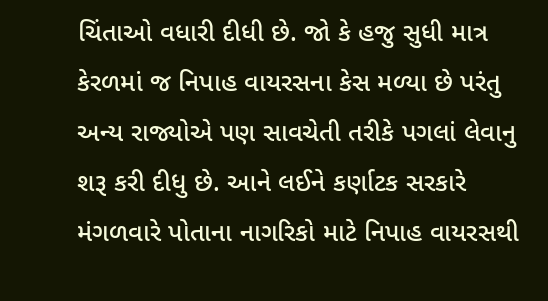ચિંતાઓ વધારી દીધી છે. જો કે હજુ સુધી માત્ર કેરળમાં જ નિપાહ વાયરસના કેસ મળ્યા છે પરંતુ અન્ય રાજ્યોએ પણ સાવચેતી તરીકે પગલાં લેવાનુ શરૂ કરી દીધુ છે. આને લઈને કર્ણાટક સરકારે મંગળવારે પોતાના નાગરિકો માટે નિપાહ વાયરસથી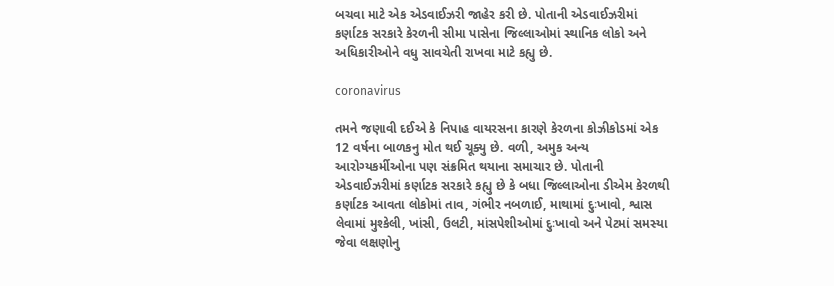બચવા માટે એક એડવાઈઝરી જાહેર કરી છે. પોતાની એડવાઈઝરીમાં કર્ણાટક સરકારે કેરળની સીમા પાસેના જિલ્લાઓમાં સ્થાનિક લોકો અને અધિકારીઓને વધુ સાવચેતી રાખવા માટે કહ્યુ છે.

coronavirus

તમને જણાવી દઈએ કે નિપાહ વાયરસના કારણે કેરળના કોઝીકોડમાં એક 12 વર્ષના બાળકનુ મોત થઈ ચૂક્યુ છે. વળી, અમુક અન્ય આરોગ્યકર્મીઓના પણ સંક્રમિત થયાના સમાચાર છે. પોતાની એડવાઈઝરીમાં કર્ણાટક સરકારે કહ્યુ છે કે બધા જિલ્લાઓના ડીએમ કેરળથી કર્ણાટક આવતા લોકોમાં તાવ, ગંભીર નબળાઈ, માથામાં દુઃખાવો, શ્વાસ લેવામાં મુશ્કેલી, ખાંસી, ઉલટી, માંસપેશીઓમાં દુઃખાવો અને પેટમાં સમસ્યા જેવા લક્ષણોનુ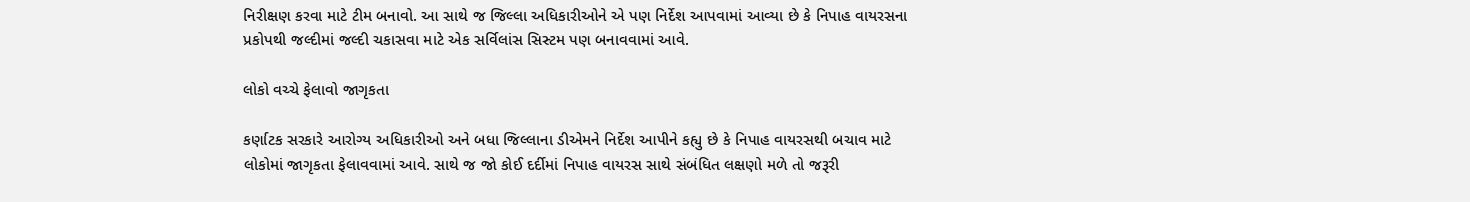નિરીક્ષણ કરવા માટે ટીમ બનાવો. આ સાથે જ જિલ્લા અધિકારીઓને એ પણ નિર્દેશ આપવામાં આવ્યા છે કે નિપાહ વાયરસના પ્રકોપથી જલ્દીમાં જલ્દી ચકાસવા માટે એક સર્વિલાંસ સિસ્ટમ પણ બનાવવામાં આવે.

લોકો વચ્ચે ફેલાવો જાગૃકતા

કર્ણાટક સરકારે આરોગ્ય અધિકારીઓ અને બધા જિલ્લાના ડીએમને નિર્દેશ આપીને કહ્યુ છે કે નિપાહ વાયરસથી બચાવ માટે લોકોમાં જાગૃકતા ફેલાવવામાં આવે. સાથે જ જો કોઈ દર્દીમાં નિપાહ વાયરસ સાથે સંબંધિત લક્ષણો મળે તો જરૂરી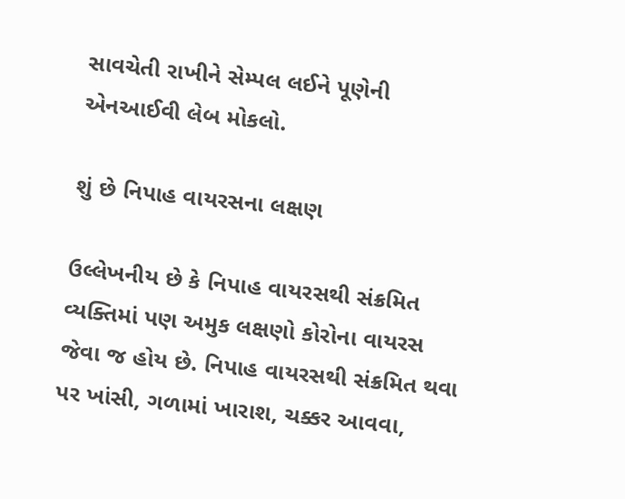સાવચેતી રાખીને સેમ્પલ લઈને પૂણેની એનઆઈવી લેબ મોકલો.

શું છે નિપાહ વાયરસના લક્ષણ

ઉલ્લેખનીય છે કે નિપાહ વાયરસથી સંક્રમિત વ્યક્તિમાં પણ અમુક લક્ષણો કોરોના વાયરસ જેવા જ હોય છે. નિપાહ વાયરસથી સંક્રમિત થવા પર ખાંસી, ગળામાં ખારાશ, ચક્કર આવવા,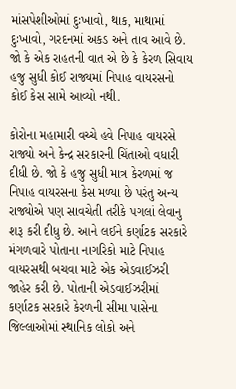માંસપેશીઓમાં દુઃખાવો, થાક, માથામાં દુઃખાવો, ગરદનમાં અકડ અને તાવ આવે છે. જો કે એક રાહતની વાત એ છે કે કેરળ સિવાય હજુ સુધી કોઈ રાજ્યમાં નિપાહ વાયરસનો કોઈ કેસ સામે આવ્યો નથી.

કોરોના મહામારી વચ્ચે હવે નિપાહ વાયરસે રાજ્યો અને કેન્દ્ર સરકારની ચિંતાઓ વધારી દીધી છે. જો કે હજુ સુધી માત્ર કેરળમાં જ નિપાહ વાયરસના કેસ મળ્યા છે પરંતુ અન્ય રાજ્યોએ પણ સાવચેતી તરીકે પગલાં લેવાનુ શરૂ કરી દીધુ છે. આને લઈને કર્ણાટક સરકારે મંગળવારે પોતાના નાગરિકો માટે નિપાહ વાયરસથી બચવા માટે એક એડવાઈઝરી જાહેર કરી છે. પોતાની એડવાઈઝરીમાં કર્ણાટક સરકારે કેરળની સીમા પાસેના જિલ્લાઓમાં સ્થાનિક લોકો અને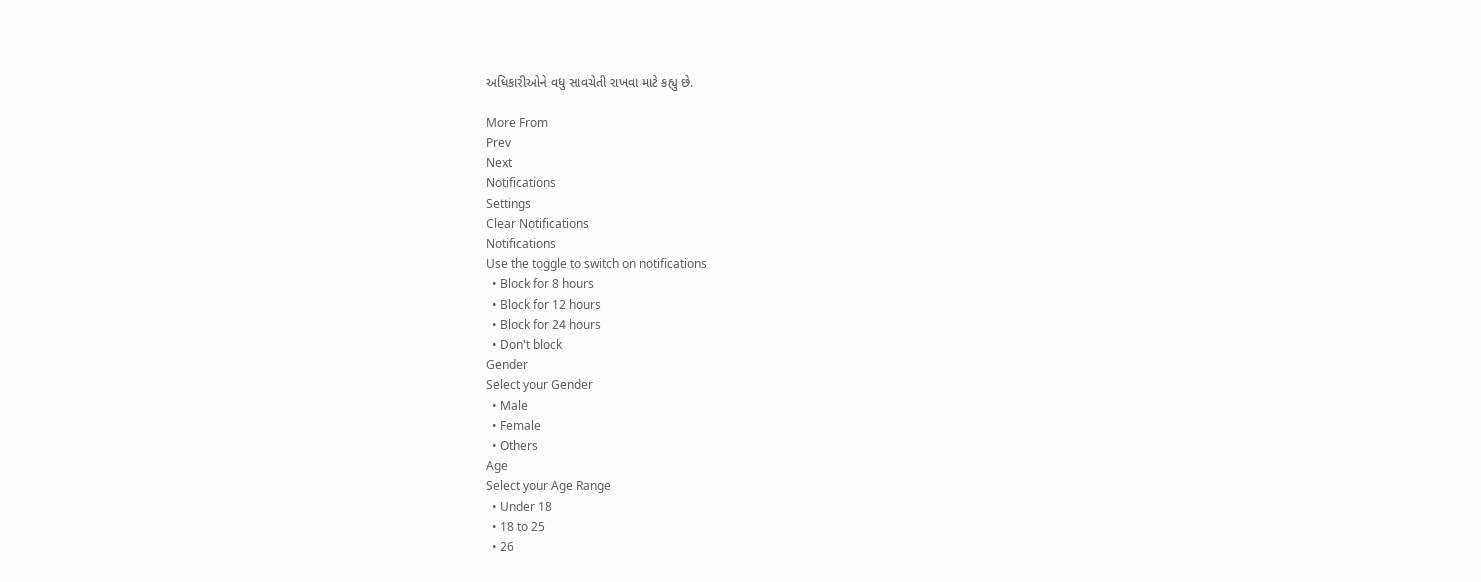અધિકારીઓને વધુ સાવચેતી રાખવા માટે કહ્યુ છે.

More From
Prev
Next
Notifications
Settings
Clear Notifications
Notifications
Use the toggle to switch on notifications
  • Block for 8 hours
  • Block for 12 hours
  • Block for 24 hours
  • Don't block
Gender
Select your Gender
  • Male
  • Female
  • Others
Age
Select your Age Range
  • Under 18
  • 18 to 25
  • 26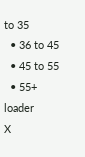to 35
  • 36 to 45
  • 45 to 55
  • 55+
loader
X